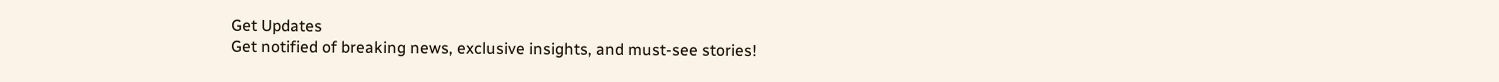Get Updates
Get notified of breaking news, exclusive insights, and must-see stories!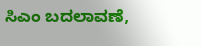ಸಿಎಂ ಬದಲಾವಣೆ,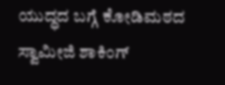ಯುದ್ಧದ ಬಗ್ಗೆ ಕೋಡಿಮಠದ ಸ್ವಾಮೀಜಿ ಶಾಕಿಂಗ್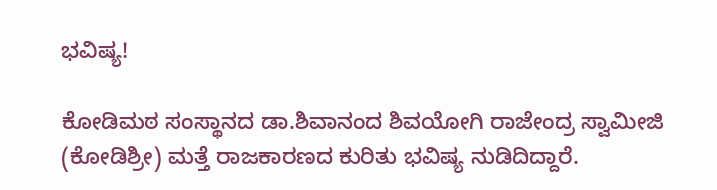ಭವಿಷ್ಯ!

ಕೋಡಿಮಠ ಸಂಸ್ಥಾನದ ಡಾ.ಶಿವಾನಂದ ಶಿವಯೋಗಿ ರಾಜೇಂದ್ರ ಸ್ವಾಮೀಜಿ (ಕೋಡಿಶ್ರೀ) ಮತ್ತೆ ರಾಜಕಾರಣದ ಕುರಿತು ಭವಿಷ್ಯ ನುಡಿದಿದ್ದಾರೆ.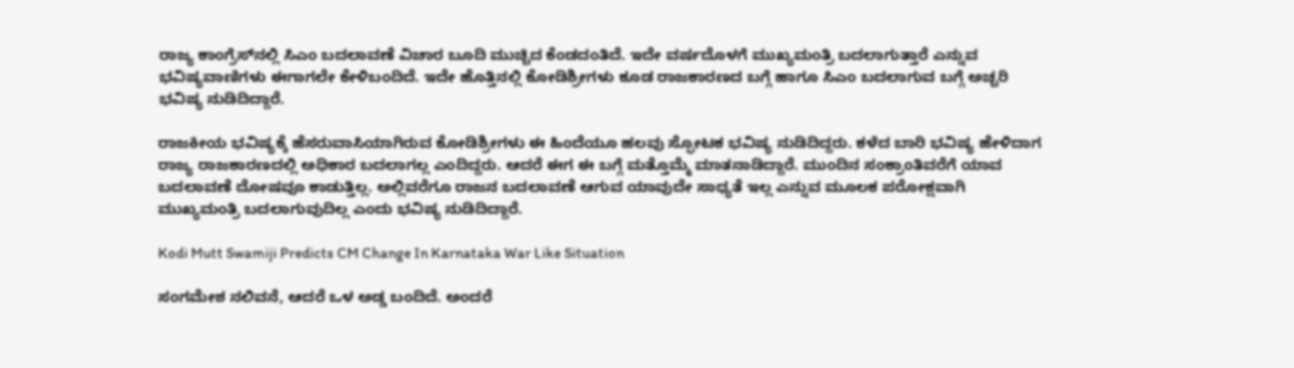ರಾಜ್ಯ ಕಾಂಗ್ರೆಸ್‌ನಲ್ಲಿ ಸಿಎಂ ಬದಲಾವಣೆ ವಿಚಾರ ಬೂದಿ ಮುಚ್ಚಿದ ಕೆಂಡದಂತಿದೆ. ಇದೇ ವರ್ಷದೊಳಗೆ ಮುಖ್ಯಮಂತ್ರಿ ಬದಲಾಗುತ್ತಾರೆ ಎನ್ನುವ ಭವಿಷ್ಯವಾಣಿಗಳು ಈಗಾಗಲೇ ಕೇಳಿಬಂದಿದೆ. ಇದೇ ಹೊತ್ತಿನಲ್ಲಿ ಕೋಡಿಶ್ರೀಗಳು ಕೂಡ ರಾಜಕಾರಣದ ಬಗ್ಗೆ ಹಾಗೂ ಸಿಎಂ ಬದಲಾಗುವ ಬಗ್ಗೆ ಅಚ್ಚರಿ ಭವಿಷ್ಯ ನುಡಿದಿದ್ದಾರೆ.

ರಾಜಕೀಯ ಭವಿಷ್ಯಕ್ಕೆ ಹೆಸರುವಾಸಿಯಾಗಿರುವ ಕೋಡಿಶ್ರೀಗಳು ಈ ಹಿಂದೆಯೂ ಹಲವು ಸ್ಫೋಟಕ ಭವಿಷ್ಯ ನುಡಿದಿದ್ದರು. ಕಳೆದ ಬಾರಿ ಭವಿಷ್ಯ ಹೇಳಿದಾಗ ರಾಜ್ಯ ರಾಜಕಾರಣದಲ್ಲಿ ಅಧಿಕಾರ ಬದಲಾಗಲ್ಲ ಎಂದಿದ್ದರು. ಆದರೆ ಈಗ ಈ ಬಗ್ಗೆ ಮತ್ತೊಮ್ಮೆ ಮಾತನಾಡಿದ್ದಾರೆ. ಮುಂದಿನ ಸಂಕ್ರಾಂತಿವರೆಗೆ ಯಾವ ಬದಲಾವಣೆ ದೋಷವೂ ಕಾಡುತ್ತಿಲ್ಲ. ಅಲ್ಲಿವರೆಗೂ ರಾಜನ ಬದಲಾವಣೆ ಆಗುವ ಯಾವುದೇ ಸಾಧ್ಯತೆ ಇಲ್ಲ ಎನ್ನುವ ಮೂಲಕ ಪರೋಕ್ಷವಾಗಿ ಮುಖ್ಯಮಂತ್ರಿ ಬದಲಾಗುವುದಿಲ್ಲ ಎಂದು ಭವಿಷ್ಯ ನುಡಿದಿದ್ದಾರೆ.

Kodi Mutt Swamiji Predicts CM Change In Karnataka War Like Situation

ಸಂಗಮೇಶ ನಲಿವನೆ‌, ಆದರೆ ‌ಒಳ‌ ಅಡ್ಡ ಬಂದಿದೆ. ಅಂದರೆ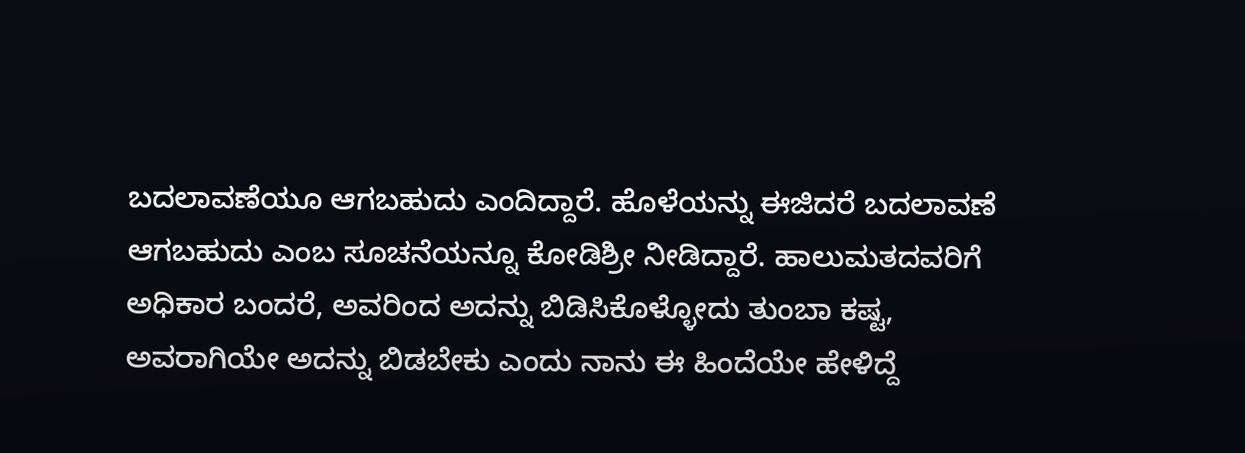ಬದಲಾವಣೆಯೂ ಆಗಬಹುದು ಎಂದಿದ್ದಾರೆ. ಹೊಳೆಯನ್ನು ಈಜಿದರೆ ಬದಲಾವಣೆ ಆಗಬಹುದು ಎಂಬ ಸೂಚನೆಯನ್ನೂ ಕೋಡಿಶ್ರೀ ನೀಡಿದ್ದಾರೆ. ಹಾಲುಮತದವರಿಗೆ ಅಧಿಕಾರ‌ ಬಂದರೆ, ಅವರಿಂದ ಅದನ್ನು ಬಿಡಿಸಿಕೊಳ್ಳೋದು ತುಂಬಾ ಕಷ್ಟ, ಅವರಾಗಿಯೇ ಅದನ್ನು ಬಿಡಬೇಕು ಎಂದು ನಾನು ಈ ಹಿಂದೆಯೇ ಹೇಳಿದ್ದೆ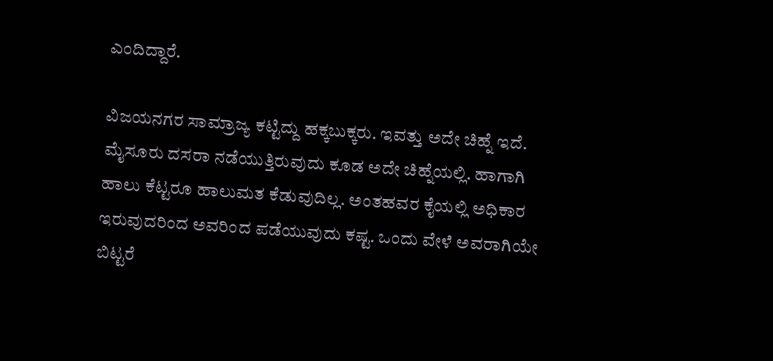ಎಂದಿದ್ದಾರೆ.

ವಿಜಯನಗರ ಸಾಮ್ರಾಜ್ಯ ಕಟ್ಟಿದ್ದು ಹಕ್ಕಬುಕ್ಕರು. ಇವತ್ತು ಅದೇ ಚಿಹ್ನೆ ಇದೆ. ಮೈಸೂರು ದಸರಾ ನಡೆಯುತ್ತಿರುವುದು ಕೂಡ ಅದೇ ಚಿಹ್ನೆಯಲ್ಲಿ‌. ಹಾಗಾಗಿ ಹಾಲು ಕೆಟ್ಟರೂ ಹಾಲು‌ಮತ‌ ಕೆಡುವುದಿಲ್ಲ. ಅಂತಹವರ ಕೈಯಲ್ಲಿ ಅಧಿಕಾರ ಇರುವುದರಿಂದ ಅವರಿಂದ ಪಡೆಯುವುದು ಕಷ್ಟ. ಒಂದು ವೇಳೆ ಅವರಾಗಿಯೇ ಬಿಟ್ಟರೆ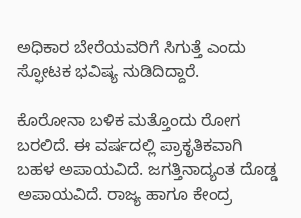ಅಧಿಕಾರ ಬೇರೆಯವರಿಗೆ ಸಿಗುತ್ತೆ ಎಂದು ಸ್ಫೋಟಕ ಭವಿಷ್ಯ ನುಡಿದಿದ್ದಾರೆ.

ಕೊರೋನಾ ಬಳಿಕ ಮತ್ತೊಂದು ರೋಗ ಬರಲಿದೆ. ಈ ವರ್ಷದಲ್ಲಿ ಪ್ರಾಕೃತಿಕವಾಗಿ ಬಹಳ ಅಪಾಯವಿದೆ. ಜಗತ್ತಿನಾದ್ಯಂತ ದೊಡ್ಡ ಅಪಾಯವಿದೆ. ರಾಜ್ಯ ಹಾಗೂ ಕೇಂದ್ರ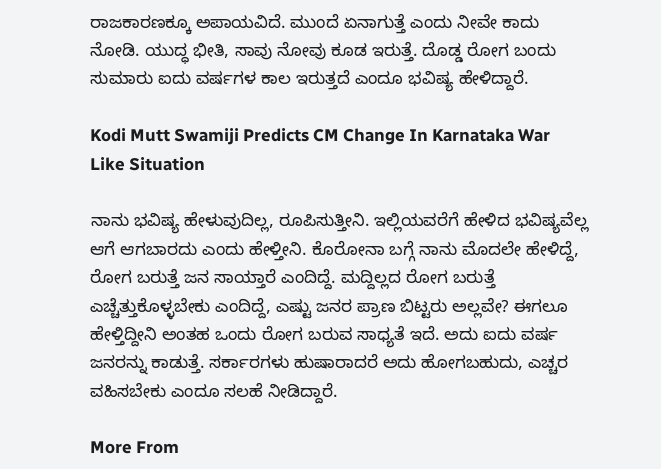ರಾಜಕಾರಣಕ್ಕೂ ಅಪಾಯವಿದೆ. ಮುಂದೆ ಏನಾಗುತ್ತೆ ಎಂದು ನೀವೇ ಕಾದು ನೋಡಿ. ಯುದ್ಧ ಭೀತಿ, ಸಾವು ನೋವು ಕೂಡ ಇರುತ್ತೆ. ದೊಡ್ಡ ರೋಗ ಬಂದು ಸುಮಾರು ಐದು ವರ್ಷಗಳ ಕಾಲ ಇರುತ್ತದೆ ಎಂದೂ ಭವಿಷ್ಯ ಹೇಳಿದ್ದಾರೆ.

Kodi Mutt Swamiji Predicts CM Change In Karnataka War Like Situation

ನಾನು‌ ಭವಿಷ್ಯ ಹೇಳುವುದಿಲ್ಲ, ರೂಪಿಸುತ್ತೀನಿ. ಇಲ್ಲಿಯವರೆಗೆ ಹೇಳಿದ ಭವಿಷ್ಯವೆಲ್ಲ ಆಗೆ ಆಗಬಾರದು ಎಂದು ಹೇಳ್ತೀನಿ. ಕೊರೋನಾ ಬಗ್ಗೆ ನಾನು ಮೊದಲೇ ಹೇಳಿದ್ದೆ, ರೋಗ ಬರುತ್ತೆ ಜನ ಸಾಯ್ತಾರೆ ಎಂದಿದ್ದೆ. ಮದ್ದಿಲ್ಲದ ರೋಗ ಬರುತ್ತೆ ಎಚ್ಚೆತ್ತುಕೊಳ್ಳಬೇಕು ಎಂದಿದ್ದೆ, ಎಷ್ಟು ಜನರ ಪ್ರಾಣ ಬಿಟ್ಟರು ಅಲ್ಲವೇ? ಈಗಲೂ ಹೇಳ್ತಿದ್ದೀನಿ ಅಂತಹ ಒಂದು ರೋಗ ಬರುವ ಸಾಧ್ಯತೆ ಇದೆ. ಅದು ಐದು ವರ್ಷ ಜನರನ್ನು ಕಾಡುತ್ತೆ. ಸರ್ಕಾರಗಳು ಹುಷಾರಾದರೆ ಅದು ಹೋಗಬಹುದು, ಎಚ್ಚರ ವಹಿಸಬೇಕು ಎಂದೂ ಸಲಹೆ ನೀಡಿದ್ದಾರೆ.

More From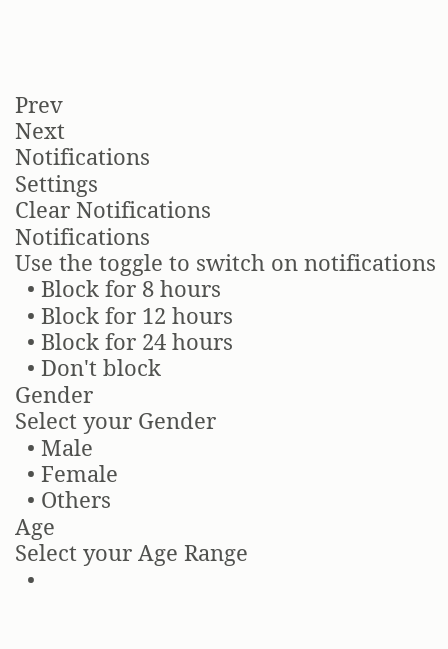Prev
Next
Notifications
Settings
Clear Notifications
Notifications
Use the toggle to switch on notifications
  • Block for 8 hours
  • Block for 12 hours
  • Block for 24 hours
  • Don't block
Gender
Select your Gender
  • Male
  • Female
  • Others
Age
Select your Age Range
  •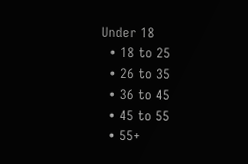Under 18
  • 18 to 25
  • 26 to 35
  • 36 to 45
  • 45 to 55
  • 55+